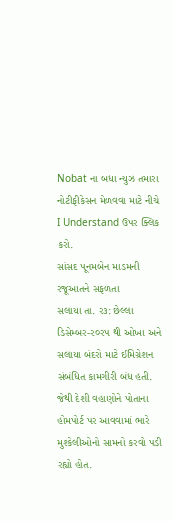Nobat ના બધા ન્યુઝ તમારા નોટીફીકેસન મેળવવા માટે નીચે I Understand ઉપર ક્લિક કરો.
સાંસદ ૫ૂનમબેન માડમની રજૂઆતને સફળતા
સલાયા તા. ર૩: છેલ્લા ડિસેમ્બર-ર૦રપ થી ઓખા અને સલાયા બંદરો માટે ઈમિગ્રેશન સંબંધિત કામગીરી બંધ હતી. જેથી દેશી વહાણોને પોતાના હોમપોર્ટ પર આવવામાં ભારે મુશ્કેલીઓનો સામનો કરવો પડી રહ્યો હોત.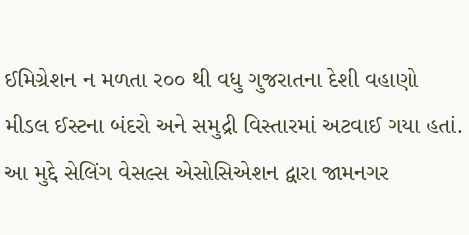ઈમિગ્રેશન ન મળતા ર૦૦ થી વધુ ગુજરાતના દેશી વહાણો મીડલ ઈસ્ટના બંદરો અને સમુદ્રી વિસ્તારમાં અટવાઈ ગયા હતાં.
આ મુદ્દે સેલિંગ વેસલ્સ એસોસિએશન દ્વારા જામનગર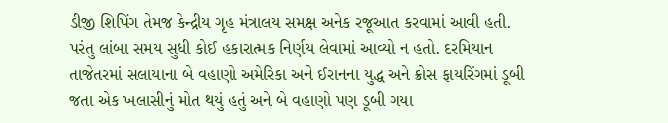ડીજી શિપિંગ તેમજ કેન્દ્રીય ગૃહ મંત્રાલય સમક્ષ અનેક રજૂઆત કરવામાં આવી હતી. પરંતુ લાંબા સમય સુધી કોઈ હકારાત્મક નિર્ણય લેવામાં આવ્યો ન હતો. દરમિયાન તાજેતરમાં સલાયાના બે વહાણો અમેરિકા અને ઈરાનના યુદ્ધ અને ક્રોસ ફાયરિંગમાં ડૂબી જતા એક ખલાસીનું મોત થયું હતું અને બે વહાણો પણ ડૂબી ગયા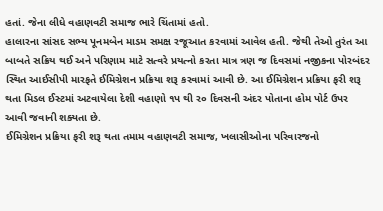હતાં. જેના લીધે વહાણવટી સમાજ ભારે ચિંતામાં હતો.
હાલારના સાંસદ સભ્ય પૂનમબેન માડમ સમક્ષ રજૂઆત કરવામાં આવેલ હતી. જેથી તેઓ તુરંત આ બાબતે સક્રિય થઈ અને પરિણામ માટે સત્વરે પ્રયત્નો કરતા માત્ર ત્રણ જ દિવસમાં નજીકના પોરબંદર સ્થિત આઈસીપી મારફતે ઈમિગ્રેશન પ્રક્રિયા શરૂ કરવામાં આવી છે. આ ઈમિગ્રેશન પ્રક્રિયા ફરી શરૂ થતા મિડલ ઈસ્ટમાં અટવાયેલા દેશી વહાણો ૧પ થી ર૦ દિવસની અંદર પોતાના હોમ પોર્ટ ઉપર આવી જવાની શક્યતા છે.
ઈમિગ્રેશન પ્રક્રિયા ફરી શરૂ થતા તમામ વહાણવટી સમાજ, ખલાસીઓના પરિવારજનો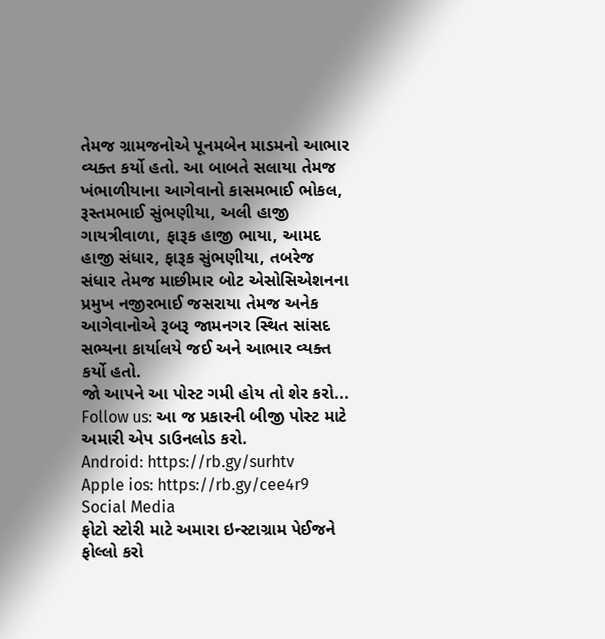તેમજ ગ્રામજનોએ પૂનમબેન માડમનો આભાર વ્યક્ત કર્યો હતો. આ બાબતે સલાયા તેમજ ખંભાળીયાના આગેવાનો કાસમભાઈ ભોકલ, રૂસ્તમભાઈ સુંભણીયા, અલી હાજી ગાયત્રીવાળા, ફારૂક હાજી ભાયા, આમદ હાજી સંધાર, ફારૂક સુંભણીયા, તબરેજ સંધાર તેમજ માછીમાર બોટ એસોસિએશનના પ્રમુખ નજીરભાઈ જસરાયા તેમજ અનેક આગેવાનોએ રૂબરૂ જામનગર સ્થિત સાંસદ સભ્યના કાર્યાલયે જઈ અને આભાર વ્યક્ત કર્યો હતો.
જો આપને આ પોસ્ટ ગમી હોય તો શેર કરો...
Follow us: આ જ પ્રકારની બીજી પોસ્ટ માટે અમારી એપ ડાઉનલોડ કરો.
Android: https://rb.gy/surhtv
Apple ios: https://rb.gy/cee4r9
Social Media
ફોટો સ્ટોરી માટે અમારા ઇન્સ્ટાગ્રામ પેઈજને ફોલ્લો કરો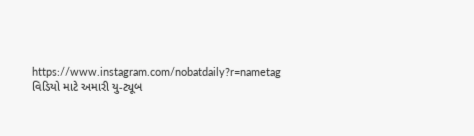https://www.instagram.com/nobatdaily?r=nametag
વિડિયો માટે અમારી યુ-ટ્યૂબ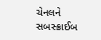ચેનલને સબસ્ક્રાઈબ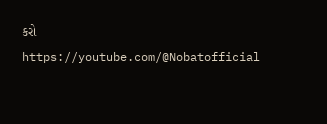કરો
https://youtube.com/@Nobatofficial